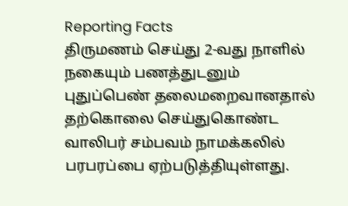Reporting Facts
திருமணம் செய்து 2-வது நாளில் நகையும் பணத்துடனும் புதுப்பெண் தலைமறைவானதால் தற்கொலை செய்துகொண்ட வாலிபர் சம்பவம் நாமக்கலில் பரபரப்பை ஏற்படுத்தியுள்ளது.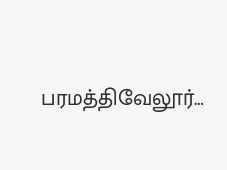பரமத்திவேலூர்…